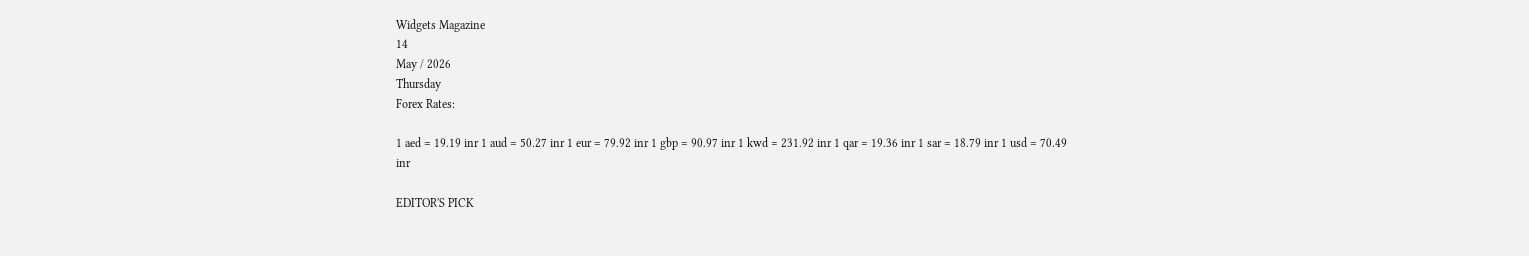Widgets Magazine
14
May / 2026
Thursday
Forex Rates:

1 aed = 19.19 inr 1 aud = 50.27 inr 1 eur = 79.92 inr 1 gbp = 90.97 inr 1 kwd = 231.92 inr 1 qar = 19.36 inr 1 sar = 18.79 inr 1 usd = 70.49 inr

EDITOR'S PICK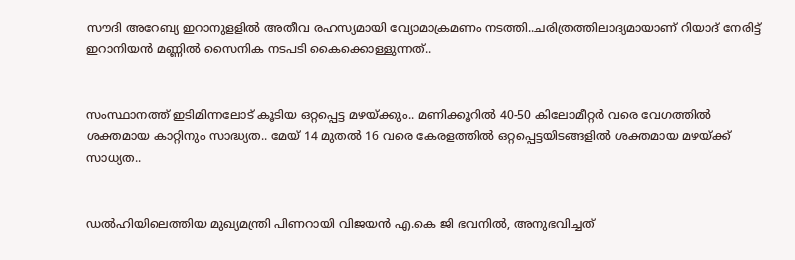സൗദി അറേബ്യ ഇറാനുളളിൽ അതീവ രഹസ്യമായി വ്യോമാക്രമണം നടത്തി..ചരിത്രത്തിലാദ്യമായാണ് റിയാദ് നേരിട്ട് ഇറാനിയൻ മണ്ണിൽ സൈനിക നടപടി കൈക്കൊള്ളുന്നത്..


സംസ്ഥാനത്ത് ഇടിമിന്നലോട് കൂടിയ ഒറ്റപ്പെട്ട മഴയ്ക്കും.. മണിക്കൂറിൽ 40-50 കിലോമീറ്റർ വരെ വേഗത്തിൽ ശക്തമായ കാറ്റിനും സാദ്ധ്യത.. മേയ് 14 മുതൽ 16 വരെ കേരളത്തിൽ ഒറ്റപ്പെട്ടയിടങ്ങളിൽ ശക്തമായ മഴയ്ക്ക് സാധ്യത..


ഡൽഹിയിലെത്തിയ മുഖ്യമന്ത്രി പിണറായി വിജയൻ എ.കെ ജി ഭവനിൽ, അനുഭവിച്ചത്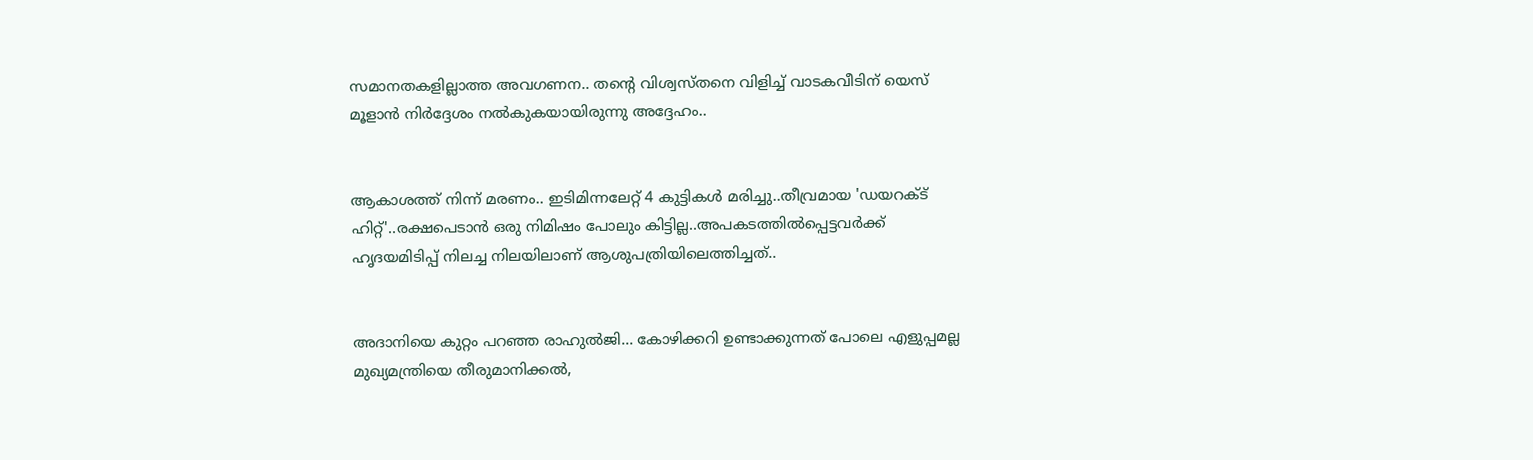സമാനതകളില്ലാത്ത അവഗണന.. തന്റെ വിശ്വസ്തനെ വിളിച്ച് വാടകവീടിന് യെസ് മൂളാൻ നിർദ്ദേശം നൽകുകയായിരുന്നു അദ്ദേഹം..


ആകാശത്ത് നിന്ന് മരണം.. ഇടിമിന്നലേറ്റ് 4 കുട്ടികൾ മരിച്ചു..തീവ്രമായ 'ഡയറക്ട് ഹിറ്റ്'..രക്ഷപെടാൻ ഒരു നിമിഷം പോലും കിട്ടില്ല..അപകടത്തില്‍പ്പെട്ടവര്‍ക്ക് ഹൃദയമിടിപ്പ് നിലച്ച നിലയിലാണ് ആശുപത്രിയിലെത്തിച്ചത്..


അദാനിയെ കുറ്റം പറഞ്ഞ രാഹുൽജി... കോഴിക്കറി ഉണ്ടാക്കുന്നത് പോലെ എളുപ്പമല്ല മുഖ്യമന്ത്രിയെ തീരുമാനിക്കൽ,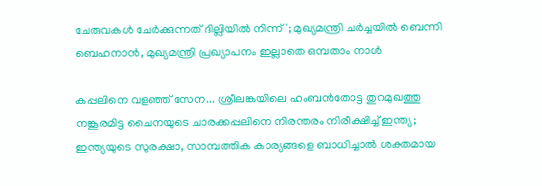ചേരുവകൾ ചേർക്കുന്നത് ദില്ലിയിൽ നിന്ന്'; മുഖ്യമന്ത്രി ചർച്ചയിൽ ബെന്നി ബെഹനാൻ, മുഖ്യമന്ത്രി പ്രഖ്യാപനം ഇല്ലാതെ ഒമ്പതാം നാൾ

കപ്പലിനെ വളഞ്ഞ് സേന... ശ്രീലങ്കയിലെ ഹംബന്‍തോട്ട തുറമുഖത്തു നങ്കൂരമിട്ട ചൈനയുടെ ചാരക്കപ്പലിനെ നിരന്തരം നിരീക്ഷിച്ച് ഇന്ത്യ; ഇന്ത്യയുടെ സുരക്ഷാ, സാമ്പത്തിക കാര്യങ്ങളെ ബാധിച്ചാല്‍ ശക്തമായ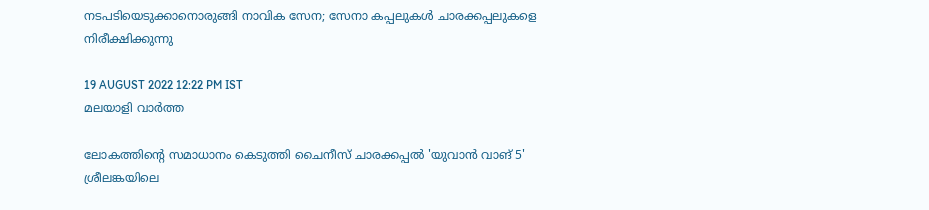നടപടിയെടുക്കാനൊരുങ്ങി നാവിക സേന; സേനാ കപ്പലുകള്‍ ചാരക്കപ്പലുകളെ നിരീക്ഷിക്കുന്നു

19 AUGUST 2022 12:22 PM IST
മലയാളി വാര്‍ത്ത

ലോകത്തിന്റെ സമാധാനം കെടുത്തി ചൈനീസ് ചാരക്കപ്പല്‍ 'യുവാന്‍ വാങ് 5' ശ്രീലങ്കയിലെ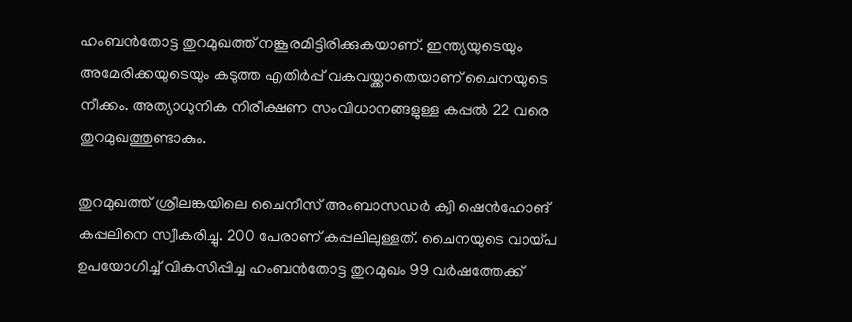ഹംബന്‍തോട്ട തുറമുഖത്ത് നങ്കൂരമിട്ടിരിക്കുകയാണ്. ഇന്ത്യയുടെയും അമേരിക്കയുടെയും കടുത്ത എതിര്‍പ്പ് വകവയ്ക്കാതെയാണ് ചൈനയുടെ നീക്കം. അത്യാധുനിക നിരീക്ഷണ സംവിധാനങ്ങളുള്ള കപ്പല്‍ 22 വരെ തുറമുഖത്തുണ്ടാകും.

തുറമുഖത്ത് ശ്രീലങ്കയിലെ ചൈനീസ് അംബാസഡര്‍ ക്വി ഷെന്‍ഹോങ് കപ്പലിനെ സ്വീകരിച്ചു. 200 പേരാണ് കപ്പലിലുള്ളത്. ചൈനയുടെ വായ്പ ഉപയോഗിച്ച് വികസിപ്പിച്ച ഹംബന്‍തോട്ട തുറമുഖം 99 വര്‍ഷത്തേക്ക്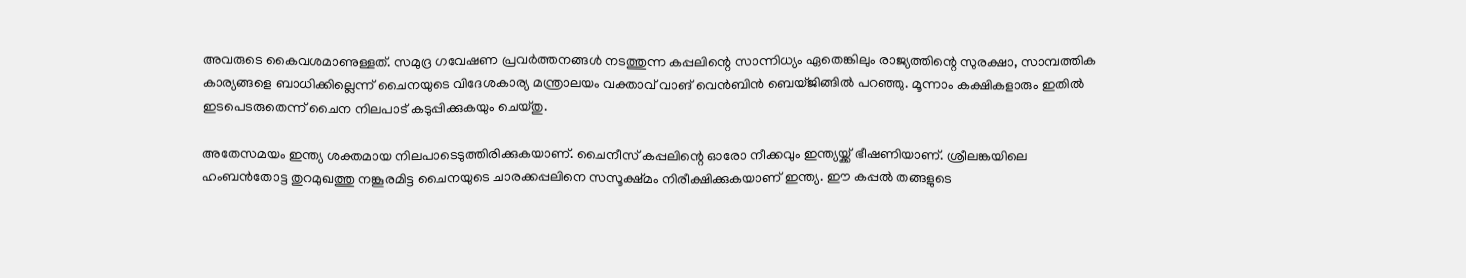അവരുടെ കൈവശമാണുള്ളത്. സമുദ്ര ഗവേഷണ പ്രവര്‍ത്തനങ്ങള്‍ നടത്തുന്ന കപ്പലിന്റെ സാന്നിധ്യം ഏതെങ്കിലും രാജ്യത്തിന്റെ സുരക്ഷാ, സാമ്പത്തിക കാര്യങ്ങളെ ബാധിക്കില്ലെന്ന് ചൈനയുടെ വിദേശകാര്യ മന്ത്രാലയം വക്താവ് വാങ് വെന്‍ബിന്‍ ബെയ്ജിങ്ങില്‍ പറഞ്ഞു. മൂന്നാം കക്ഷികളാരും ഇതില്‍ ഇടപെടരുതെന്ന് ചൈന നിലപാട് കടുപ്പിക്കുകയും ചെയ്തു.

അതേസമയം ഇന്ത്യ ശക്തമായ നിലപാടെടുത്തിരിക്കുകയാണ്. ചൈനീസ് കപ്പലിന്റെ ഓരോ നീക്കവും ഇന്ത്യയ്ക്ക് ഭീഷണിയാണ്. ശ്രീലങ്കയിലെ ഹംബന്‍തോട്ട തുറമുഖത്തു നങ്കൂരമിട്ട ചൈനയുടെ ചാരക്കപ്പലിനെ സസൂക്ഷ്മം നിരീക്ഷിക്കുകയാണ് ഇന്ത്യ. ഈ കപ്പല്‍ തങ്ങളുടെ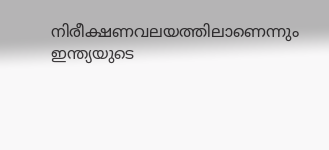നിരീക്ഷണവലയത്തിലാണെന്നും ഇന്ത്യയുടെ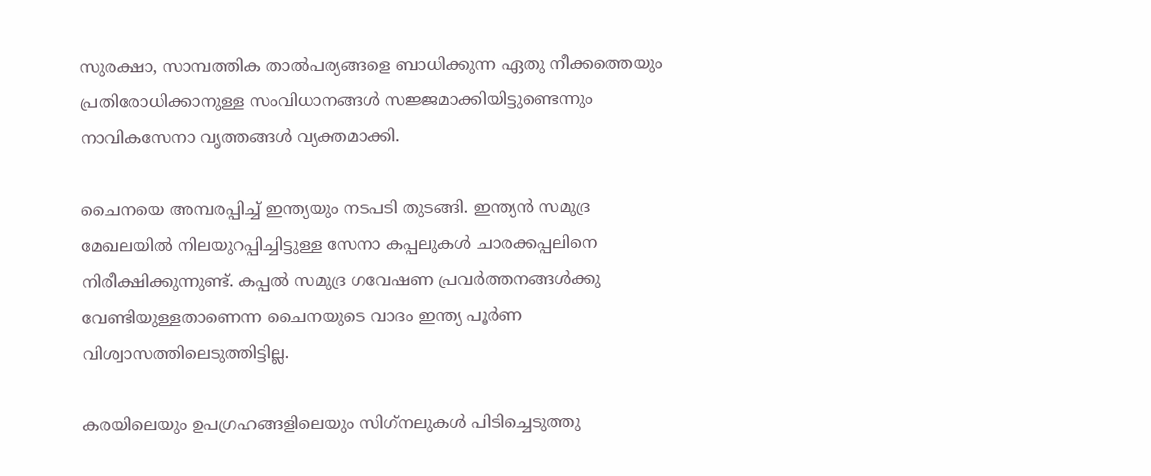സുരക്ഷാ, സാമ്പത്തിക താല്‍പര്യങ്ങളെ ബാധിക്കുന്ന ഏതു നീക്കത്തെയും പ്രതിരോധിക്കാനുള്ള സംവിധാനങ്ങള്‍ സജ്ജമാക്കിയിട്ടുണ്ടെന്നും നാവികസേനാ വൃത്തങ്ങള്‍ വ്യക്തമാക്കി.

ചൈനയെ അമ്പരപ്പിച്ച് ഇന്ത്യയും നടപടി തുടങ്ങി. ഇന്ത്യന്‍ സമുദ്ര മേഖലയില്‍ നിലയുറപ്പിച്ചിട്ടുള്ള സേനാ കപ്പലുകള്‍ ചാരക്കപ്പലിനെ നിരീക്ഷിക്കുന്നുണ്ട്. കപ്പല്‍ സമുദ്ര ഗവേഷണ പ്രവര്‍ത്തനങ്ങള്‍ക്കു വേണ്ടിയുള്ളതാണെന്ന ചൈനയുടെ വാദം ഇന്ത്യ പൂര്‍ണ വിശ്വാസത്തിലെടുത്തിട്ടില്ല.

കരയിലെയും ഉപഗ്രഹങ്ങളിലെയും സിഗ്‌നലുകള്‍ പിടിച്ചെടുത്തു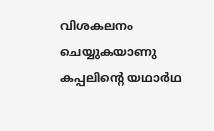വിശകലനം ചെയ്യുകയാണു കപ്പലിന്റെ യഥാര്‍ഥ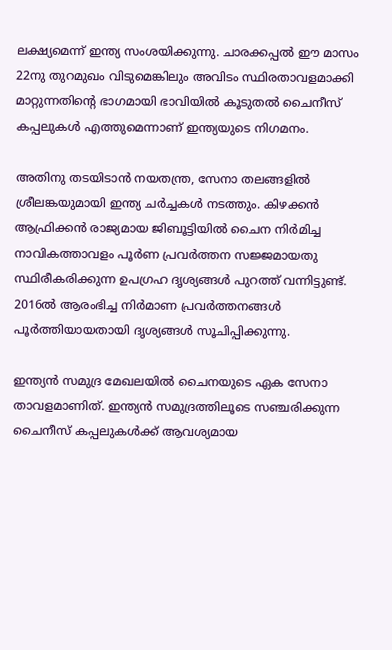ലക്ഷ്യമെന്ന് ഇന്ത്യ സംശയിക്കുന്നു. ചാരക്കപ്പല്‍ ഈ മാസം 22നു തുറമുഖം വിടുമെങ്കിലും അവിടം സ്ഥിരതാവളമാക്കി മാറ്റുന്നതിന്റെ ഭാഗമായി ഭാവിയില്‍ കൂടുതല്‍ ചൈനീസ് കപ്പലുകള്‍ എത്തുമെന്നാണ് ഇന്ത്യയുടെ നിഗമനം.

അതിനു തടയിടാന്‍ നയതന്ത്ര, സേനാ തലങ്ങളില്‍ ശ്രീലങ്കയുമായി ഇന്ത്യ ചര്‍ച്ചകള്‍ നടത്തും. കിഴക്കന്‍ ആഫ്രിക്കന്‍ രാജ്യമായ ജിബൂട്ടിയില്‍ ചൈന നിര്‍മിച്ച നാവികത്താവളം പൂര്‍ണ പ്രവര്‍ത്തന സജ്ജമായതു സ്ഥിരീകരിക്കുന്ന ഉപഗ്രഹ ദൃശ്യങ്ങള്‍ പുറത്ത് വന്നിട്ടുണ്ട്. 2016ല്‍ ആരംഭിച്ച നിര്‍മാണ പ്രവര്‍ത്തനങ്ങള്‍ പൂര്‍ത്തിയായതായി ദൃശ്യങ്ങള്‍ സൂചിപ്പിക്കുന്നു.

ഇന്ത്യന്‍ സമുദ്ര മേഖലയില്‍ ചൈനയുടെ ഏക സേനാ താവളമാണിത്. ഇന്ത്യന്‍ സമുദ്രത്തിലൂടെ സഞ്ചരിക്കുന്ന ചൈനീസ് കപ്പലുകള്‍ക്ക് ആവശ്യമായ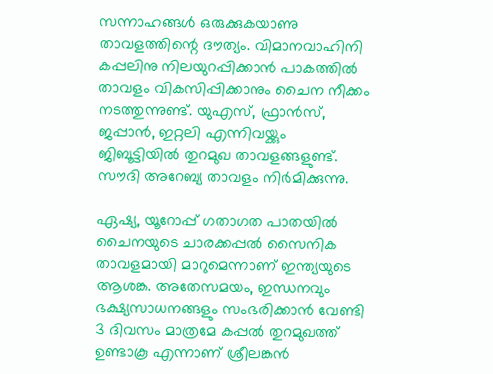സന്നാഹങ്ങള്‍ ഒരുക്കുകയാണു താവളത്തിന്റെ ദൗത്യം. വിമാനവാഹിനി കപ്പലിനു നിലയുറപ്പിക്കാന്‍ പാകത്തില്‍ താവളം വികസിപ്പിക്കാനും ചൈന നീക്കം നടത്തുന്നുണ്ട്. യുഎസ്, ഫ്രാന്‍സ്, ജപ്പാന്‍, ഇറ്റലി എന്നിവയ്ക്കും ജിബൂട്ടിയില്‍ തുറമുഖ താവളങ്ങളുണ്ട്. സൗദി അറേബ്യ താവളം നിര്‍മിക്കുന്നു.

ഏഷ്യ, യൂറോപ്പ് ഗതാഗത പാതയില്‍ ചൈനയുടെ ചാരക്കപ്പല്‍ സൈനിക താവളമായി മാറുമെന്നാണ് ഇന്ത്യയുടെ ആശങ്ക. അതേസമയം, ഇന്ധനവും ഭക്ഷ്യസാധനങ്ങളും സംഭരിക്കാന്‍ വേണ്ടി 3 ദിവസം മാത്രമേ കപ്പല്‍ തുറമുഖത്ത് ഉണ്ടാകൂ എന്നാണ് ശ്രീലങ്കന്‍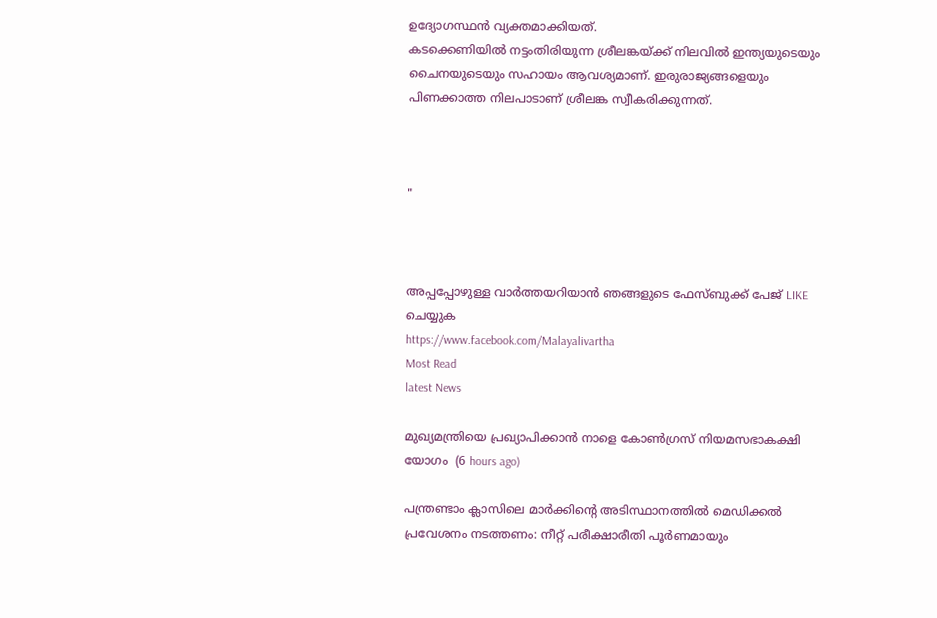ഉദ്യോഗസ്ഥന്‍ വ്യക്തമാക്കിയത്.
കടക്കെണിയില്‍ നട്ടംതിരിയുന്ന ശ്രീലങ്കയ്ക്ക് നിലവില്‍ ഇന്ത്യയുടെയും ചൈനയുടെയും സഹായം ആവശ്യമാണ്. ഇരുരാജ്യങ്ങളെയും പിണക്കാത്ത നിലപാടാണ് ശ്രീലങ്ക സ്വീകരിക്കുന്നത്.



"



അപ്പപ്പോഴുള്ള വാര്‍ത്തയറിയാന്‍ ഞങ്ങളുടെ ഫേസ്‌ബുക്ക്‌ പേജ് LIKE ചെയ്യുക
https://www.facebook.com/Malayalivartha
Most Read
latest News

മുഖ്യമന്ത്രിയെ പ്രഖ്യാപിക്കാന്‍ നാളെ കോണ്‍ഗ്രസ് നിയമസഭാകക്ഷി യോഗം  (6 hours ago)

പന്ത്രണ്ടാം ക്ലാസിലെ മാര്‍ക്കിന്റെ അടിസ്ഥാനത്തില്‍ മെഡിക്കല്‍ പ്രവേശനം നടത്തണം: നീറ്റ് പരീക്ഷാരീതി പൂര്‍ണമായും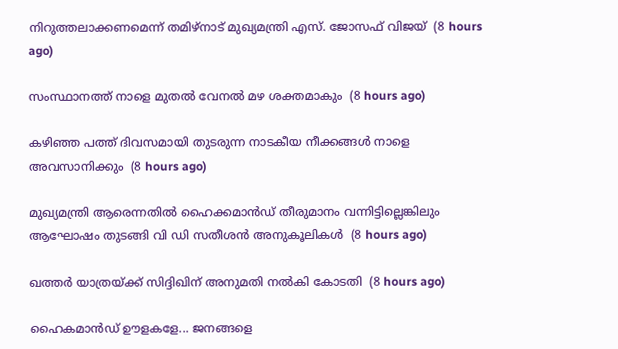നിറുത്തലാക്കണമെന്ന് തമിഴ്‌നാട് മുഖ്യമന്ത്രി എസ്. ജോസഫ് വിജയ്  (8 hours ago)

സംസ്ഥാനത്ത് നാളെ മുതൽ വേനൽ മഴ ശക്തമാകും  (8 hours ago)

കഴിഞ്ഞ പത്ത് ദിവസമായി തുടരുന്ന നാടകീയ നീക്കങ്ങള്‍ നാളെ അവസാനിക്കും  (8 hours ago)

മുഖ്യമന്ത്രി ആരെന്നതിൽ ഹൈക്കമാൻഡ് തീരുമാനം വന്നിട്ടില്ലെങ്കിലും ആഘോഷം തുടങ്ങി വി ഡി സതീശൻ അനുകൂലികൾ  (8 hours ago)

ഖത്തര്‍ യാത്രയ്ക്ക് സിദ്ദിഖിന് അനുമതി നല്‍കി കോടതി  (8 hours ago)

ഹൈകമാൻഡ്‌ ഊളകളേ... ജനങ്ങളെ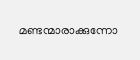മണ്ടന്മാരാക്കുന്നോ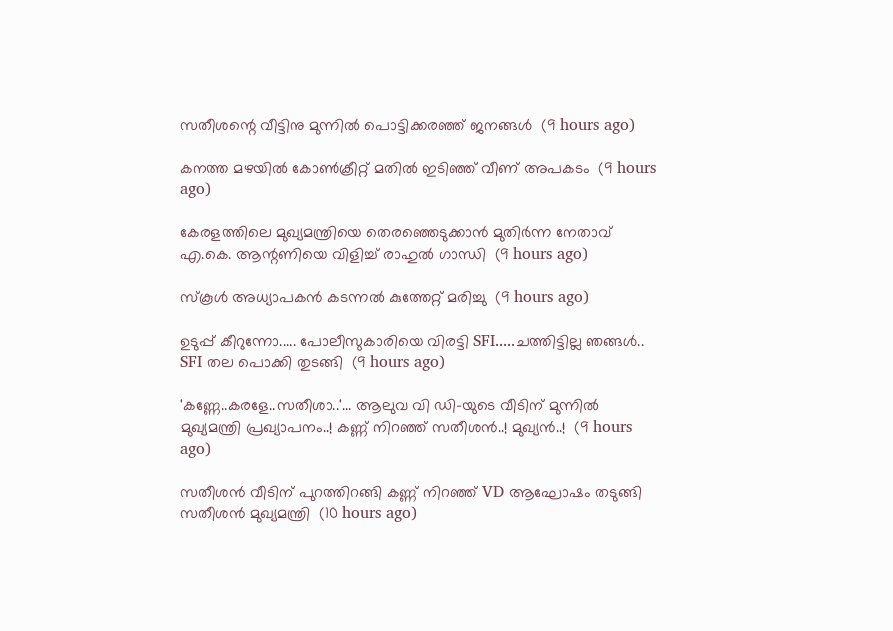സതീശന്റെ വീട്ടിനു മുന്നിൽ പൊട്ടിക്കരഞ്ഞ് ജനങ്ങൾ  (9 hours ago)

കനത്ത മഴയില്‍ കോണ്‍ക്രീറ്റ് മതില്‍ ഇടിഞ്ഞ് വീണ് അപകടം  (9 hours ago)

കേരളത്തിലെ മുഖ്യമന്ത്രിയെ തെരഞ്ഞെടുക്കാൻ മുതിർന്ന നേതാവ് എ.കെ. ആന്റണിയെ വിളിച്ച് രാഹുൽ ഗാന്ധി  (9 hours ago)

സ്‌കൂള്‍ അധ്യാപകന്‍ കടന്നല്‍ കുത്തേറ്റ് മരിച്ചു  (9 hours ago)

ഉടുപ്പ് കീറുന്നോ..... പോലീസുകാരിയെ വിരട്ടി SFI.....ചത്തിട്ടില്ല ഞങ്ങൾ.. SFI തല പൊക്കി തുടങ്ങി  (9 hours ago)

'കണ്ണേ..കരളേ..സതീശാ..'... ആലുവ വി ഡി-യുടെ വീടിന് മുന്നിൽ മുഖ്യമന്ത്രി പ്രഖ്യാപനം..! കണ്ണ് നിറഞ്ഞ് സതീശൻ..! മുഖ്യൻ..!  (9 hours ago)

സതീശൻ വീടിന് പുറത്തിറങ്ങി കണ്ണ് നിറഞ്ഞ് VD ആഘോഷം തടുങ്ങി സതീശൻ മുഖ്യമന്ത്രി  (10 hours ago)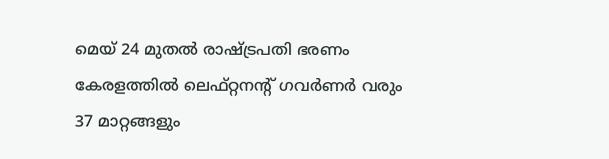മെയ് 24 മുതൽ രാഷ്‌ട്രപതി ഭരണം കേരളത്തിൽ ലെഫ്റ്റനന്റ് ഗവർണർ വരും 37 മാറ്റങ്ങളും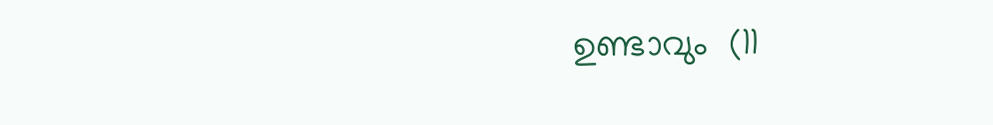ഉണ്ടാവും  (11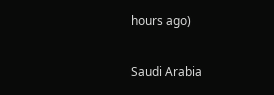hours ago)

Saudi Arabia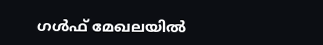ഗൾഫ് മേഖലയിൽ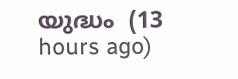യുദ്ധം  (13 hours ago)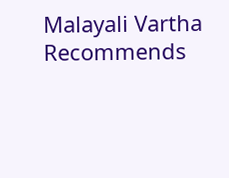Malayali Vartha Recommends